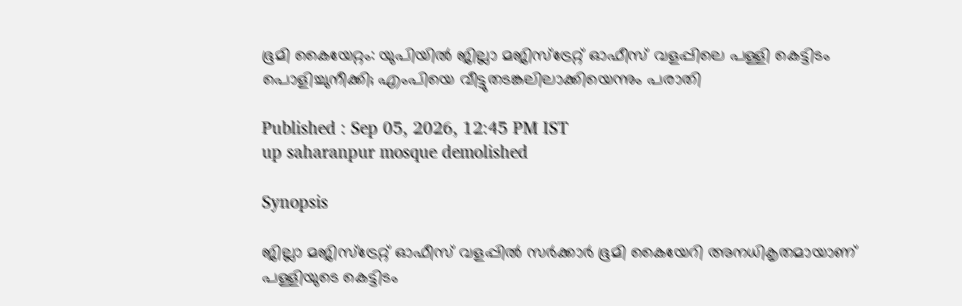ഭൂമി കൈയേറ്റം: യുപിയിൽ ജില്ലാ മജിസ്ട്രേറ്റ് ഓഫീസ് വളപ്പിലെ പള്ളി കെട്ടിടം പൊളിച്ചുനീക്കി; എംപിയെ വീട്ടുതടങ്കലിലാക്കിയെന്നും പരാതി

Published : Sep 05, 2026, 12:45 PM IST
up saharanpur mosque demolished

Synopsis

ജില്ലാ മജിസ്ട്രേറ്റ് ഓഫീസ് വളപ്പിൽ സർക്കാർ ഭൂമി കൈയേറി അനധികൃതമായാണ് പള്ളിയുടെ കെട്ടിടം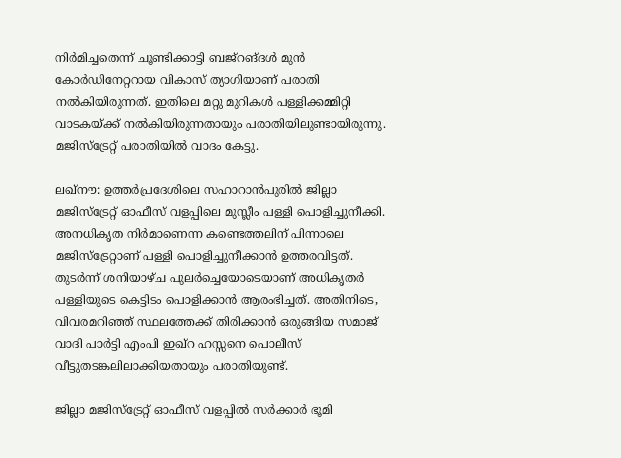നിർമിച്ചതെന്ന് ചൂണ്ടിക്കാട്ടി ബജ്റങ്ദൾ മുൻ കോർഡിനേറ്ററായ വികാസ് ത്യാഗിയാണ് പരാതി നൽകിയിരുന്നത്. ഇതിലെ മറ്റു മുറികൾ പള്ളിക്കമ്മിറ്റി വാടകയ്ക്ക് നൽകിയിരുന്നതായും പരാതിയിലുണ്ടായിരുന്നു. മജിസ്ട്രേറ്റ് പരാതിയിൽ വാദം കേട്ടു.

ലഖ്നൗ: ഉത്തർപ്രദേശിലെ സഹാറാൻപുരിൽ ജില്ലാ മജിസ്ട്രേറ്റ് ഓഫീസ് വളപ്പിലെ മുസ്ലീം പള്ളി പൊളിച്ചുനീക്കി. അനധികൃത നിർമാണെന്ന കണ്ടെത്തലിന് പിന്നാലെ മജിസ്ട്രേറ്റാണ് പള്ളി പൊളിച്ചുനീക്കാൻ ഉത്തരവിട്ടത്. തുടർന്ന് ശനിയാഴ്ച പുലർച്ചെയോടെയാണ് അധികൃതർ പള്ളിയുടെ കെട്ടിടം പൊളിക്കാൻ ആരംഭിച്ചത്. അതിനിടെ, വിവരമറിഞ്ഞ് സ്ഥലത്തേക്ക് തിരിക്കാൻ ഒരുങ്ങിയ സമാജ് വാദി പാർട്ടി എംപി ഇഖ്റ ഹസ്സനെ പൊലീസ് വീട്ടുതടങ്കലിലാക്കിയതായും പരാതിയുണ്ട്.

ജില്ലാ മജിസ്ട്രേറ്റ് ഓഫീസ് വളപ്പിൽ സർക്കാർ ഭൂമി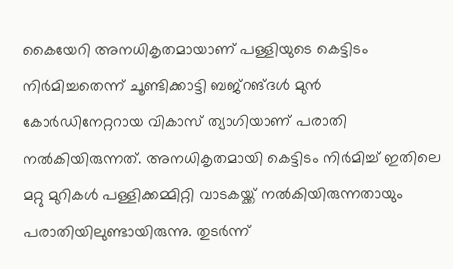കൈയേറി അനധികൃതമായാണ് പള്ളിയുടെ കെട്ടിടം നിർമിച്ചതെന്ന് ചൂണ്ടിക്കാട്ടി ബജ്റങ്ദൾ മുൻ കോർഡിനേറ്ററായ വികാസ് ത്യാഗിയാണ് പരാതി നൽകിയിരുന്നത്. അനധികൃതമായി കെട്ടിടം നിർമിച്ച് ഇതിലെ മറ്റു മുറികൾ പള്ളിക്കമ്മിറ്റി വാടകയ്ക്ക് നൽകിയിരുന്നതായും പരാതിയിലുണ്ടായിരുന്നു. തുടർന്ന്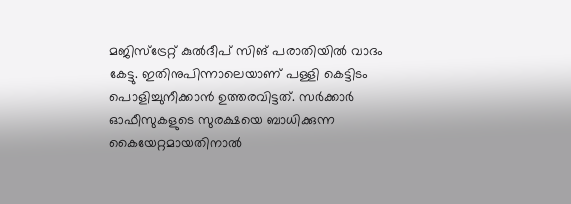മജിസ്ട്രേറ്റ് കുൽദീപ് സിങ് പരാതിയിൽ വാദം കേട്ടു. ഇതിനുപിന്നാലെയാണ് പള്ളി കെട്ടിടം പൊളിച്ചുനീക്കാൻ ഉത്തരവിട്ടത്. സർക്കാർ ഓഫീസുകളുടെ സുരക്ഷയെ ബാധിക്കുന്ന കൈയേറ്റമായതിനാൽ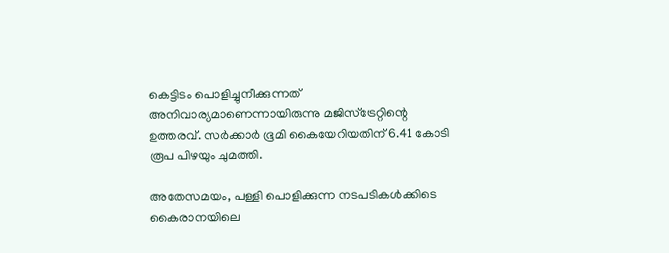കെട്ടിടം പൊളിച്ചുനീക്കുന്നത് അനിവാര്യമാണെന്നായിരുന്നു മജിസ്ട്രേറ്റിന്റെ ഉത്തരവ്. സർക്കാർ ഭൂമി കൈയേറിയതിന് 6.41 കോടി രൂപ പിഴയും ചുമത്തി.

അതേസമയം, പള്ളി പൊളിക്കുന്ന നടപടികൾക്കിടെ കൈരാനയിലെ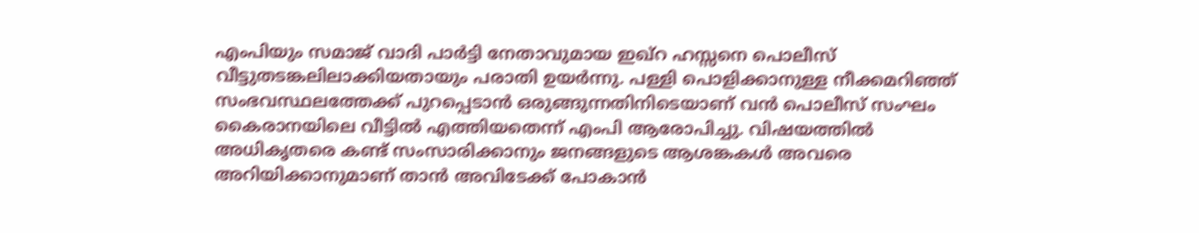എംപിയും സമാജ് വാദി പാർട്ടി നേതാവുമായ ഇഖ്റ ഹസ്സനെ പൊലീസ് വീട്ടുതടങ്കലിലാക്കിയതായും പരാതി ഉയർന്നു. പള്ളി പൊളിക്കാനുള്ള നീക്കമറിഞ്ഞ് സംഭവസ്ഥലത്തേക്ക് പുറപ്പെടാൻ ഒരുങ്ങുന്നതിനിടെയാണ് വൻ പൊലീസ് സംഘം കൈരാനയിലെ വീട്ടിൽ എത്തിയതെന്ന് എംപി ആരോപിച്ചു. വിഷയത്തിൽ അധികൃതരെ കണ്ട് സംസാരിക്കാനും ജനങ്ങളുടെ ആശങ്കകൾ അവരെ അറിയിക്കാനുമാണ് താൻ അവിടേക്ക് പോകാൻ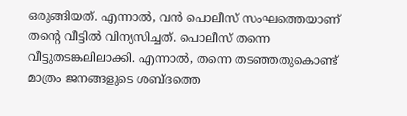ഒരുങ്ങിയത്. എന്നാൽ, വൻ പൊലീസ് സംഘത്തെയാണ് തന്റെ വീട്ടിൽ വിന്യസിച്ചത്. പൊലീസ് തന്നെ വീട്ടുതടങ്കലിലാക്കി. എന്നാൽ, തന്നെ തടഞ്ഞതുകൊണ്ട് മാത്രം ജനങ്ങളുടെ ശബ്ദത്തെ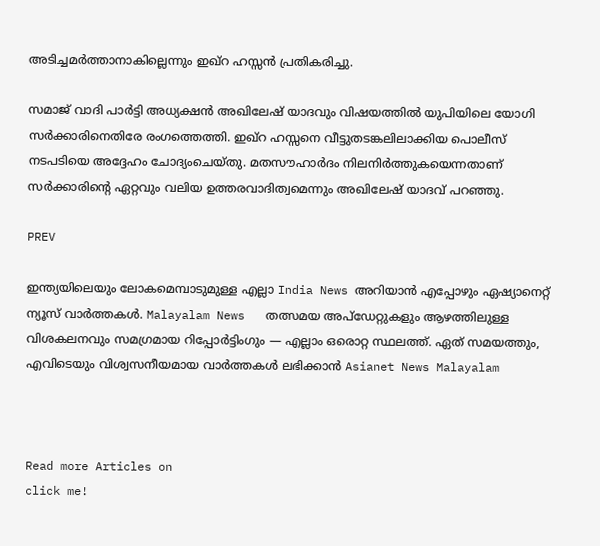അടിച്ചമർത്താനാകില്ലെന്നും ഇഖ്റ ഹസ്സൻ പ്രതികരിച്ചു.

സമാജ് വാദി പാർട്ടി അധ്യക്ഷൻ അഖിലേഷ് യാദവും വിഷയത്തിൽ യുപിയിലെ യോഗി സർക്കാരിനെതിരേ രംഗത്തെത്തി. ഇഖ്റ ഹസ്സനെ വീട്ടുതടങ്കലിലാക്കിയ പൊലീസ് നടപടിയെ അദ്ദേഹം ചോദ്യംചെയ്തു. മതസൗഹാർദം നിലനിർത്തുകയെന്നതാണ് സർക്കാരിന്റെ ഏറ്റവും വലിയ ഉത്തരവാദിത്വമെന്നും അഖിലേഷ് യാദവ് പറഞ്ഞു.

PREV

ഇന്ത്യയിലെയും ലോകമെമ്പാടുമുള്ള എല്ലാ India News അറിയാൻ എപ്പോഴും ഏഷ്യാനെറ്റ് ന്യൂസ് വാർത്തകൾ. Malayalam News   തത്സമയ അപ്‌ഡേറ്റുകളും ആഴത്തിലുള്ള വിശകലനവും സമഗ്രമായ റിപ്പോർട്ടിംഗും — എല്ലാം ഒരൊറ്റ സ്ഥലത്ത്. ഏത് സമയത്തും, എവിടെയും വിശ്വസനീയമായ വാർത്തകൾ ലഭിക്കാൻ Asianet News Malayalam



Read more Articles on
click me!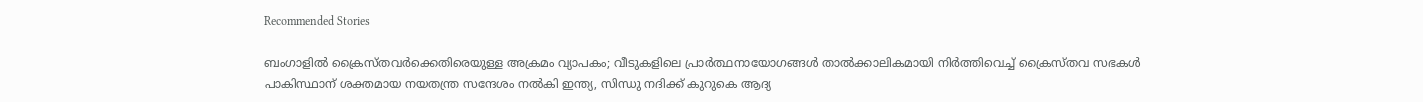Recommended Stories

ബംഗാളിൽ ക്രൈസ്തവർക്കെതിരെയുള്ള അക്രമം വ്യാപകം; വീടുകളിലെ പ്രാർത്ഥനായോഗങ്ങൾ താൽക്കാലികമായി നിർത്തിവെച്ച് ക്രൈസ്തവ സഭകൾ
പാകിസ്ഥാന് ശക്തമായ നയതന്ത്ര സന്ദേശം നൽകി ഇന്ത്യ, സിന്ധു നദിക്ക് കുറുകെ ആദ്യ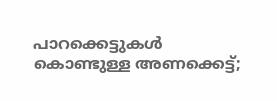പാറക്കെട്ടുകൾ കൊണ്ടുള്ള അണക്കെട്ട്;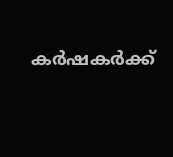കർഷകർക്ക്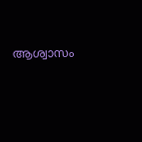ആശ്വാസം